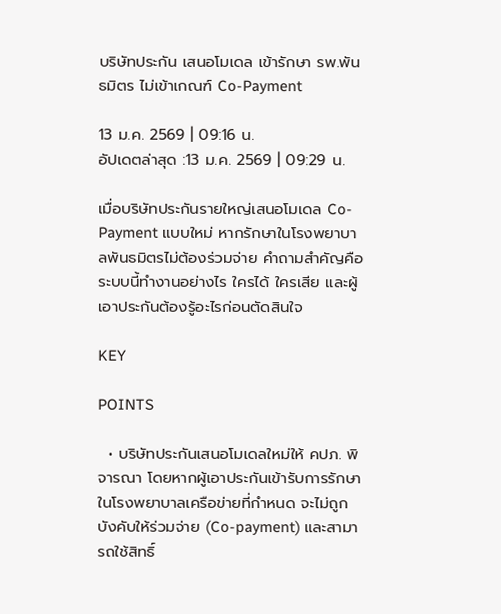บริษัทประกัน เสนอโมเดล เข้ารักษา รพ.พันธมิตร ไม่เข้าเกณฑ์ Co-Payment

13 ม.ค. 2569 | 09:16 น.
อัปเดตล่าสุด :13 ม.ค. 2569 | 09:29 น.

เมื่อบริษัทประกันรายใหญ่เสนอโมเดล Co-Payment แบบใหม่ หากรักษาในโรงพยาบาลพันธมิตรไม่ต้องร่วมจ่าย คำถามสำคัญคือ ระบบนี้ทำงานอย่างไร ใครได้ ใครเสีย และผู้เอาประกันต้องรู้อะไรก่อนตัดสินใจ

KEY

POINTS

  • บริษัทประกันเสนอโมเดลใหม่ให้ คปภ. พิจารณา โดยหากผู้เอาประกันเข้ารับการรักษาในโรงพยาบาลเครือข่ายที่กำหนด จะไม่ถูกบังคับให้ร่วมจ่าย (Co-payment) และสามารถใช้สิทธิ์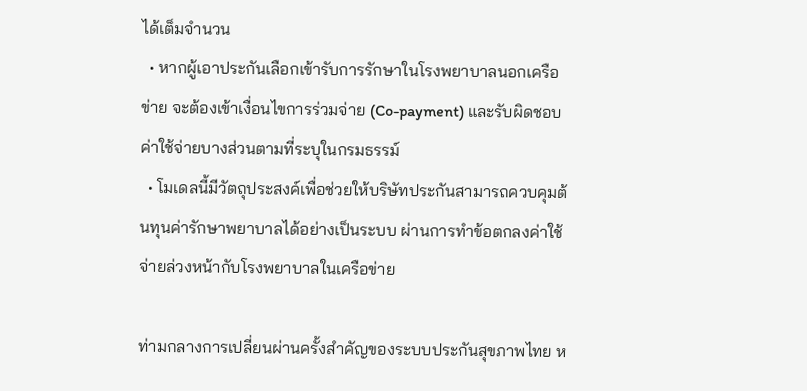ได้เต็มจำนวน
  • หากผู้เอาประกันเลือกเข้ารับการรักษาในโรงพยาบาลนอกเครือข่าย จะต้องเข้าเงื่อนไขการร่วมจ่าย (Co-payment) และรับผิดชอบค่าใช้จ่ายบางส่วนตามที่ระบุในกรมธรรม์
  • โมเดลนี้มีวัตถุประสงค์เพื่อช่วยให้บริษัทประกันสามารถควบคุมต้นทุนค่ารักษาพยาบาลได้อย่างเป็นระบบ ผ่านการทำข้อตกลงค่าใช้จ่ายล่วงหน้ากับโรงพยาบาลในเครือข่าย

ท่ามกลางการเปลี่ยนผ่านครั้งสำคัญของระบบประกันสุขภาพไทย ห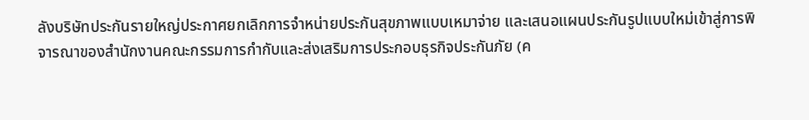ลังบริษัทประกันรายใหญ่ประกาศยกเลิกการจำหน่ายประกันสุขภาพแบบเหมาจ่าย และเสนอแผนประกันรูปแบบใหม่เข้าสู่การพิจารณาของสำนักงานคณะกรรมการกำกับและส่งเสริมการประกอบธุรกิจประกันภัย (ค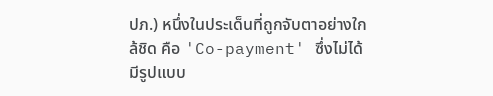ปภ.) หนึ่งในประเด็นที่ถูกจับตาอย่างใกล้ชิด คือ 'Co-payment' ซึ่งไม่ได้มีรูปแบบ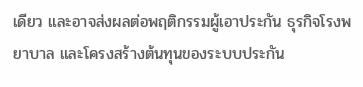เดียว และอาจส่งผลต่อพฤติกรรมผู้เอาประกัน ธุรกิจโรงพยาบาล และโครงสร้างต้นทุนของระบบประกัน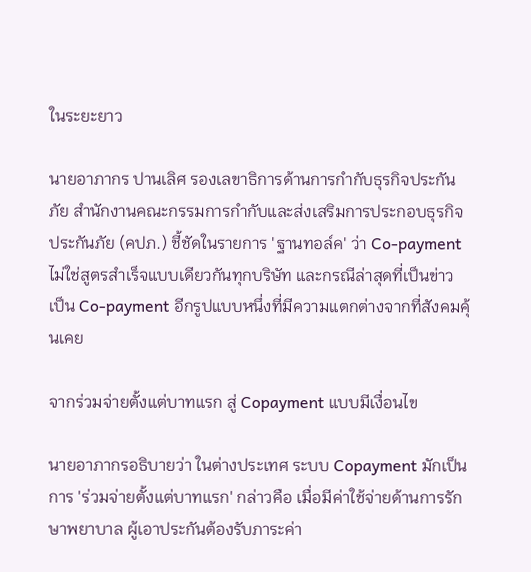ในระยะยาว

นายอาภากร ปานเลิศ รองเลขาธิการด้านการกำกับธุรกิจประกันภัย สำนักงานคณะกรรมการกำกับและส่งเสริมการประกอบธุรกิจประกันภัย (คปภ.) ชี้ชัดในรายการ 'ฐานทอล์ค' ว่า Co-payment ไม่ใช่สูตรสำเร็จแบบเดียวกันทุกบริษัท และกรณีล่าสุดที่เป็นข่าว เป็น Co-payment อีกรูปแบบหนึ่งที่มีความแตกต่างจากที่สังคมคุ้นเคย

จากร่วมจ่ายตั้งแต่บาทแรก สู่ Copayment แบบมีเงื่อนไข

นายอาภากรอธิบายว่า ในต่างประเทศ ระบบ Copayment มักเป็นการ 'ร่วมจ่ายตั้งแต่บาทแรก' กล่าวคือ เมื่อมีค่าใช้จ่ายด้านการรักษาพยาบาล ผู้เอาประกันต้องรับภาระค่า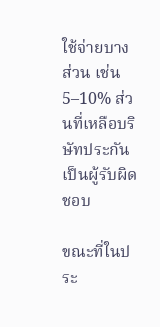ใช้จ่ายบางส่วน เช่น 5–10% ส่วนที่เหลือบริษัทประกันเป็นผู้รับผิดชอบ

ขณะที่ในประ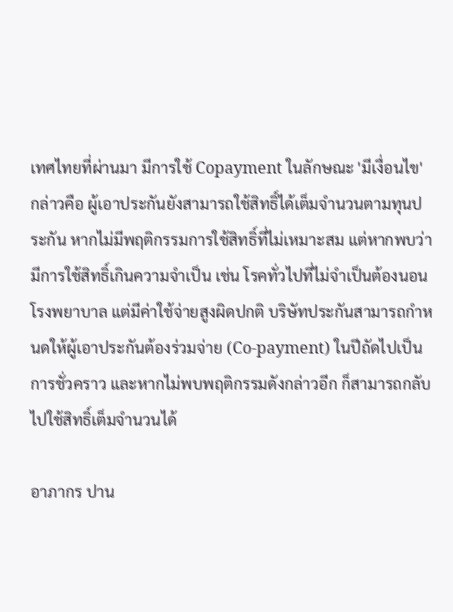เทศไทยที่ผ่านมา มีการใช้ Copayment ในลักษณะ 'มีเงื่อนไข' กล่าวคือ ผู้เอาประกันยังสามารถใช้สิทธิ์ได้เต็มจำนวนตามทุนประกัน หากไม่มีพฤติกรรมการใช้สิทธิ์ที่ไม่เหมาะสม แต่หากพบว่ามีการใช้สิทธิ์เกินความจำเป็น เช่น โรคทั่วไปที่ไม่จำเป็นต้องนอนโรงพยาบาล แต่มีค่าใช้จ่ายสูงผิดปกติ บริษัทประกันสามารถกำหนดให้ผู้เอาประกันต้องร่วมจ่าย (Co-payment) ในปีถัดไปเป็นการชั่วคราว และหากไม่พบพฤติกรรมดังกล่าวอีก ก็สามารถกลับไปใช้สิทธิ์เต็มจำนวนได้

อาภากร ปาน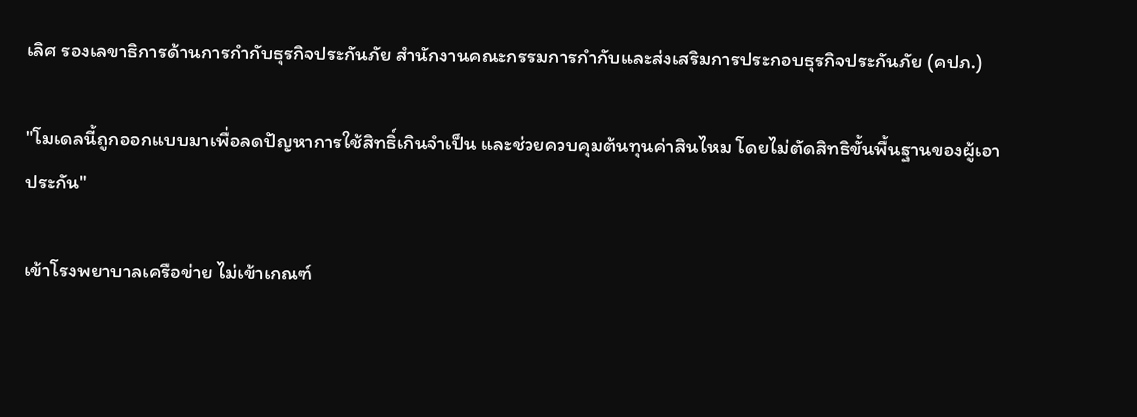เลิศ รองเลขาธิการด้านการกำกับธุรกิจประกันภัย สำนักงานคณะกรรมการกำกับและส่งเสริมการประกอบธุรกิจประกันภัย (คปภ.)

"โมเดลนี้ถูกออกแบบมาเพื่อลดปัญหาการใช้สิทธิ์เกินจำเป็น และช่วยควบคุมต้นทุนค่าสินไหม โดยไม่ตัดสิทธิขั้นพื้นฐานของผู้เอาประกัน"

เข้าโรงพยาบาลเครือข่าย ไม่เข้าเกณฑ์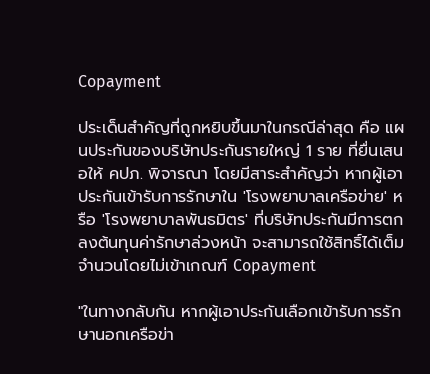Copayment

ประเด็นสำคัญที่ถูกหยิบขึ้นมาในกรณีล่าสุด คือ แผนประกันของบริษัทประกันรายใหญ่ 1 ราย ที่ยื่นเสนอให้ คปภ. พิจารณา โดยมีสาระสำคัญว่า หากผู้เอาประกันเข้ารับการรักษาใน 'โรงพยาบาลเครือข่าย' หรือ 'โรงพยาบาลพันธมิตร' ที่บริษัทประกันมีการตกลงต้นทุนค่ารักษาล่วงหน้า จะสามารถใช้สิทธิ์ได้เต็มจำนวนโดยไม่เข้าเกณฑ์ Copayment

"ในทางกลับกัน หากผู้เอาประกันเลือกเข้ารับการรักษานอกเครือข่า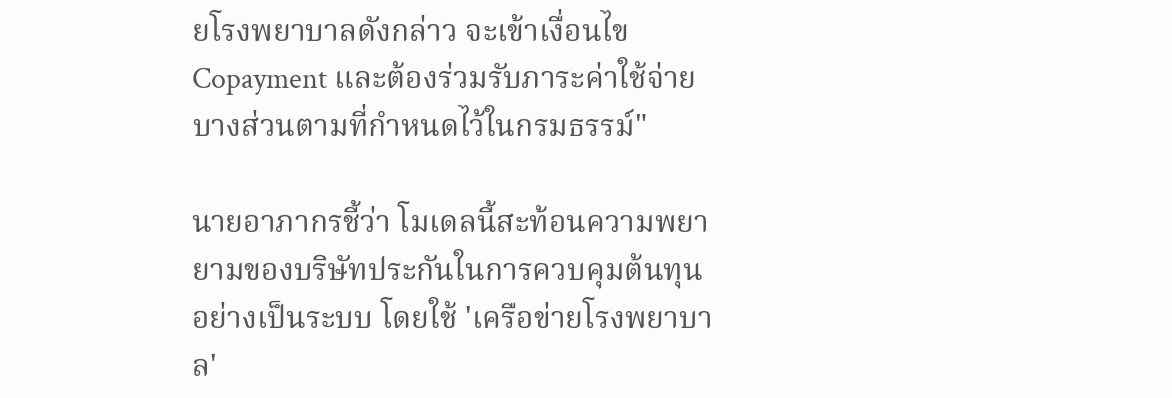ยโรงพยาบาลดังกล่าว จะเข้าเงื่อนไข Copayment และต้องร่วมรับภาระค่าใช้จ่ายบางส่วนตามที่กำหนดไว้ในกรมธรรม์"

นายอาภากรชี้ว่า โมเดลนี้สะท้อนความพยายามของบริษัทประกันในการควบคุมต้นทุนอย่างเป็นระบบ โดยใช้ 'เครือข่ายโรงพยาบาล'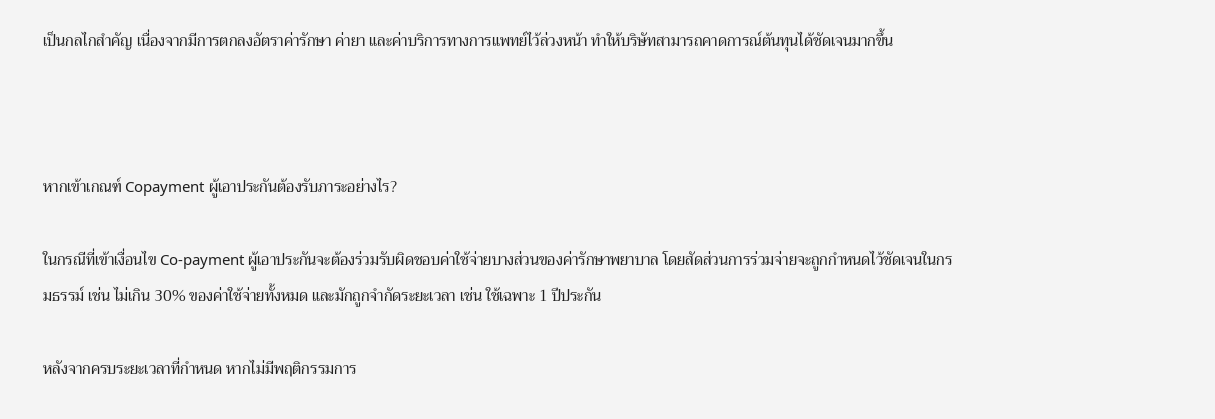เป็นกลไกสำคัญ เนื่องจากมีการตกลงอัตราค่ารักษา ค่ายา และค่าบริการทางการแพทย์ไว้ล่วงหน้า ทำให้บริษัทสามารถคาดการณ์ต้นทุนได้ชัดเจนมากขึ้น



หากเข้าเกณฑ์ Copayment ผู้เอาประกันต้องรับภาระอย่างไร?

ในกรณีที่เข้าเงื่อนไข Co-payment ผู้เอาประกันจะต้องร่วมรับผิดชอบค่าใช้จ่ายบางส่วนของค่ารักษาพยาบาล โดยสัดส่วนการร่วมจ่ายจะถูกกำหนดไว้ชัดเจนในกรมธรรม์ เช่น ไม่เกิน 30% ของค่าใช้จ่ายทั้งหมด และมักถูกจำกัดระยะเวลา เช่น ใช้เฉพาะ 1 ปีประกัน

หลังจากครบระยะเวลาที่กำหนด หากไม่มีพฤติกรรมการ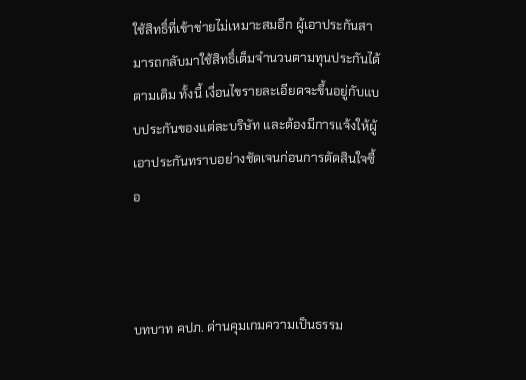ใช้สิทธิ์ที่เข้าข่ายไม่เหมาะสมอีก ผู้เอาประกันสามารถกลับมาใช้สิทธิ์เต็มจำนวนตามทุนประกันได้ตามเดิม ทั้งนี้ เงื่อนไขรายละเอียดจะขึ้นอยู่กับแบบประกันของแต่ละบริษัท และต้องมีการแจ้งให้ผู้เอาประกันทราบอย่างชัดเจนก่อนการตัดสินใจซื้อ



บทบาท คปภ. ด่านคุมเกมความเป็นธรรม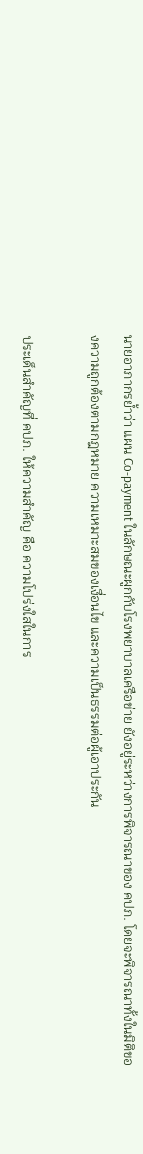นายอาภากรย้ำว่า แผน Co-payment ในลักษณะผูกกับโรงพยาบาลเครือข่าย ยังอยู่ระหว่างการพิจารณาของ คปภ. โดยจะพิจารณาทั้งในมิติของความถูกต้องตามกฎหมาย ความเหมาะสมของเงื่อนไข และความเป็นธรรมต่อผู้เอาประกัน

ประเด็นสำคัญที่ คปภ. ให้ความสำคัญ คือ ความโปร่งใสในการ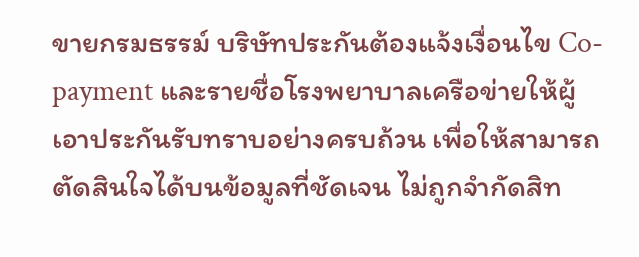ขายกรมธรรม์ บริษัทประกันต้องแจ้งเงื่อนไข Co-payment และรายชื่อโรงพยาบาลเครือข่ายให้ผู้เอาประกันรับทราบอย่างครบถ้วน เพื่อให้สามารถตัดสินใจได้บนข้อมูลที่ชัดเจน ไม่ถูกจำกัดสิท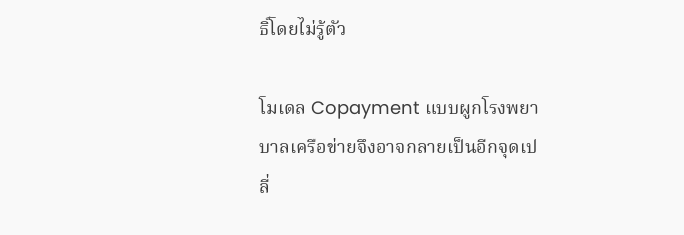ธิ์โดยไม่รู้ตัว

โมเดล Copayment แบบผูกโรงพยาบาลเครือข่ายจึงอาจกลายเป็นอีกจุดเปลี่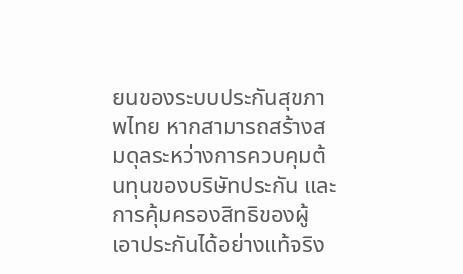ยนของระบบประกันสุขภาพไทย หากสามารถสร้างสมดุลระหว่างการควบคุมต้นทุนของบริษัทประกัน และการคุ้มครองสิทธิของผู้เอาประกันได้อย่างแท้จริง